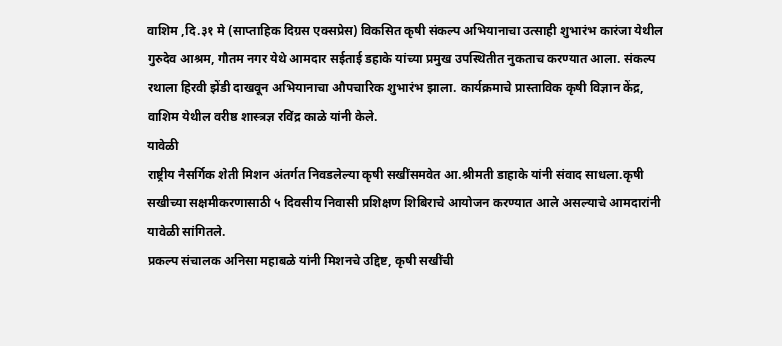वाशिम ,दि.३१ मे (साप्ताहिक दिग्रस एक्सप्रेस) विकसित कृषी संकल्प अभियानाचा उत्साही शुभारंभ कारंजा येथील गुरुदेव आश्रम, गौतम नगर येथे आमदार सईताई डहाके यांच्या प्रमुख उपस्थितीत नुकताच करण्यात आला. संकल्प रथाला हिरवी झेंडी दाखवून अभियानाचा औपचारिक शुभारंभ झाला. कार्यक्रमाचे प्रास्ताविक कृषी विज्ञान केंद्र, वाशिम येथील वरीष्ठ शास्त्रज्ञ रविंद्र काळे यांनी केले.
यावेळी
राष्ट्रीय नैसर्गिक शेती मिशन अंतर्गत निवडलेल्या कृषी सखींसमवेत आ.श्रीमती डाहाके यांनी संवाद साधला.कृषी सखीच्या सक्षमीकरणासाठी ५ दिवसीय निवासी प्रशिक्षण शिबिराचे आयोजन करण्यात आले असल्याचे आमदारांनी यावेळी सांगितले.
प्रकल्प संचालक अनिसा महाबळे यांनी मिशनचे उद्दिष्ट, कृषी सखींची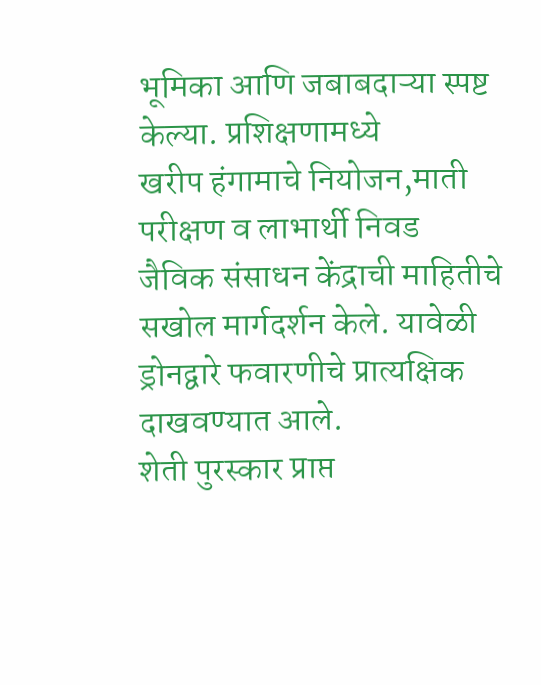भूमिका आणि जबाबदाऱ्या स्पष्ट केल्या. प्रशिक्षणामध्ये
खरीप हंगामाचे नियोजन,माती परीक्षण व लाभार्थी निवड
जैविक संसाधन केंद्राची माहितीचे सखोल मार्गदर्शन केले. यावेळी
ड्रोनद्वारे फवारणीचे प्रात्यक्षिक दाखवण्यात आले.
शेती पुरस्कार प्राप्त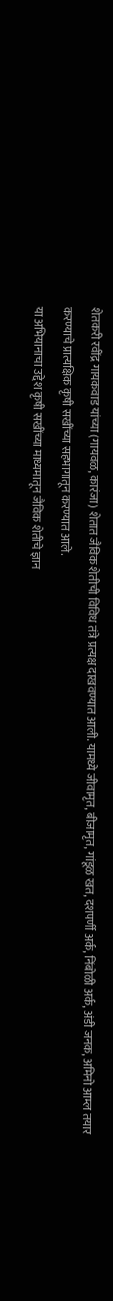शेतकरी रवींद्र गायकवाड यांच्या (गायवळ, कारंजा) शेतात जैविक शेतीची विविध तंत्रे प्रत्यक्ष दाखवण्यात आली. यामध्ये जीवामृत, बीजामृत, गांडूळ खत, दशपर्णी अर्क, निंबोळी अर्क, अंडी जनक, अमिनो आम्ल तयार करण्याचे प्रात्यक्षिक कृषी सखींच्या सहभागातून करण्यात आले.
या अभियानाचा उद्देश कृषी सखींच्या माध्यमातून जैविक शेतीचे ज्ञान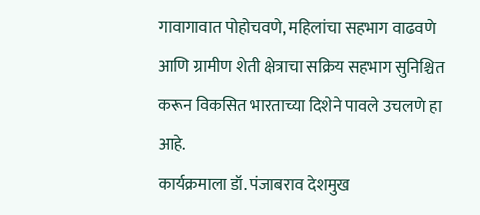गावागावात पोहोचवणे, महिलांचा सहभाग वाढवणे आणि ग्रामीण शेती क्षेत्राचा सक्रिय सहभाग सुनिश्चित करून विकसित भारताच्या दिशेने पावले उचलणे हा आहे.
कार्यक्रमाला डॉ. पंजाबराव देशमुख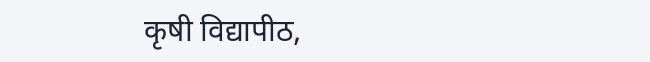कृषी विद्यापीठ,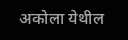अकोला येथील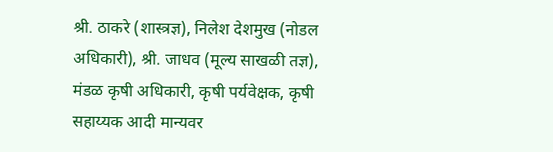श्री. ठाकरे (शास्त्रज्ञ), निलेश देशमुख (नोडल अधिकारी), श्री. जाधव (मूल्य साखळी तज्ञ), मंडळ कृषी अधिकारी, कृषी पर्यवेक्षक, कृषी सहाय्यक आदी मान्यवर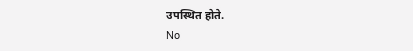उपस्थित होते.
No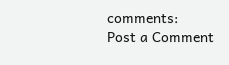comments:
Post a Comment